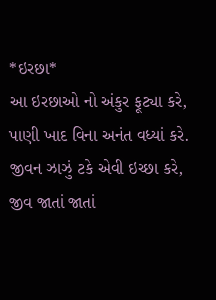*ઇરછા*
આ ઇરછાઓ નો અંકુર ફૂટ્યા કરે,
પાણી ખાદ વિના અનંત વધ્યાં કરે.
જીવન ઝાઝું ટકે એવી ઇચ્છા કરે,
જીવ જાતાં જાતાં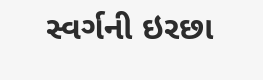સ્વર્ગની ઇરછા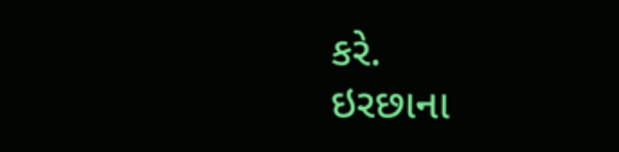કરે.
ઇરછાના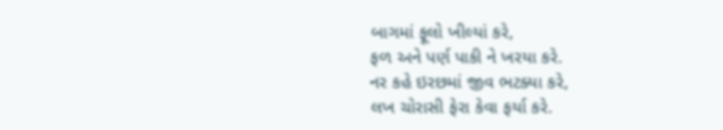બાગમાં ફૂલો ખીલ્યાં કરે,
ફળ અને પર્ણ પાકી ને ખરયા કરે.
નર કહે ઇરછમાં જીવ ભટક્યા કરે,
લખ ચોરાસી ફેરા કેવા ફર્યા કરે.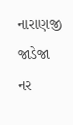નારાણજી જાડેજા
નર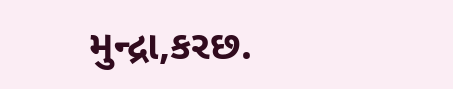મુન્દ્રા,કરછ.